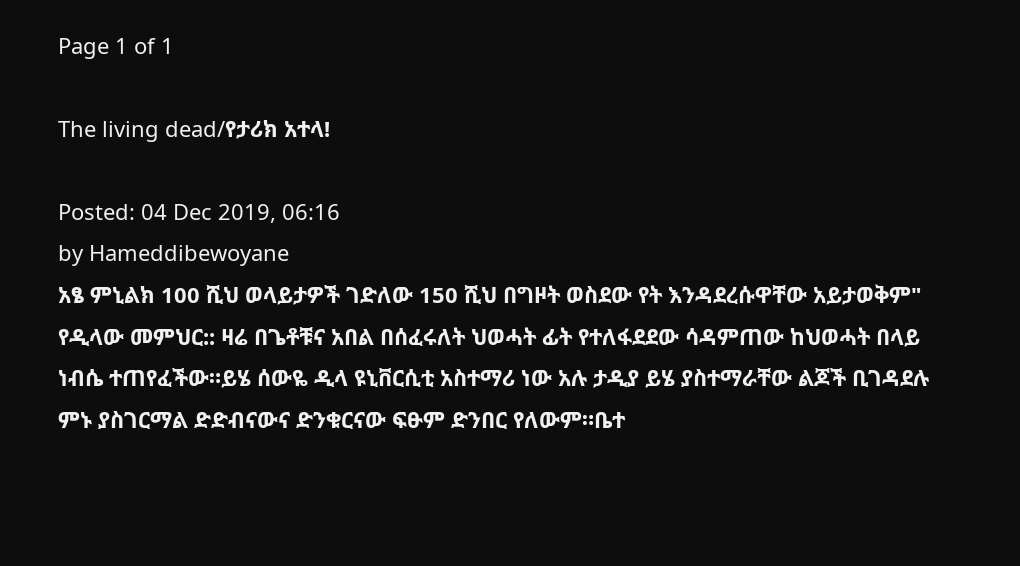Page 1 of 1

The living dead/የታሪክ አተላ!

Posted: 04 Dec 2019, 06:16
by Hameddibewoyane
አፄ ምኒልክ 100 ሺህ ወላይታዎች ገድለው 150 ሺህ በግዞት ወስደው የት እንዳደረሱዋቸው አይታወቅም" የዲላው መምህር:: ዛሬ በጌቶቹና አበል በሰፈሩለት ህወሓት ፊት የተለፋደደው ሳዳምጠው ከህወሓት በላይ ነብሴ ተጠየፈችው።ይሄ ሰውዬ ዲላ ዩኒቨርሲቲ አስተማሪ ነው አሉ ታዲያ ይሄ ያስተማራቸው ልጆች ቢገዳደሉ ምኑ ያስገርማል ድድብናውና ድንቁርናው ፍፁም ድንበር የለውም።ቤተ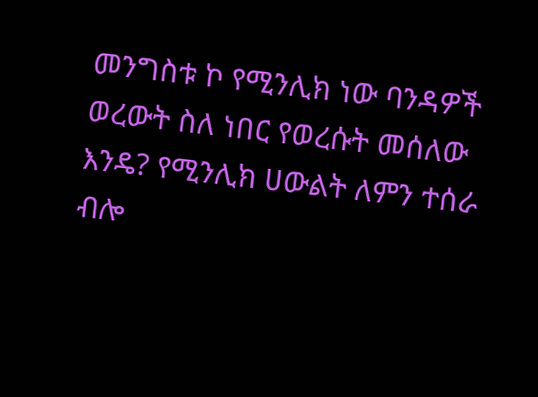መንግስቱ ኮ የሚንሊክ ነው ባንዳዎች ወረውት ስለ ነበር የወረሱት መሰለው እንዴ? የሚንሊክ ሀውልት ለምን ተሰራ ብሎ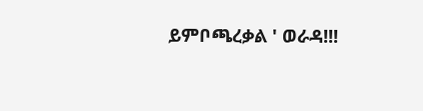ይምቦጫረቃል ' ወራዳ!!!